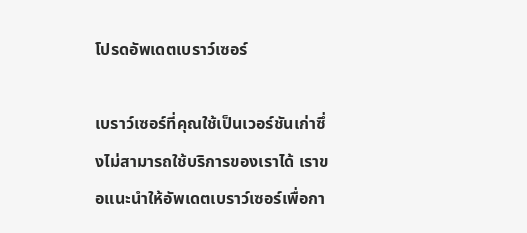โปรดอัพเดตเบราว์เซอร์

เบราว์เซอร์ที่คุณใช้เป็นเวอร์ชันเก่าซึ่งไม่สามารถใช้บริการของเราได้ เราขอแนะนำให้อัพเดตเบราว์เซอร์เพื่อกา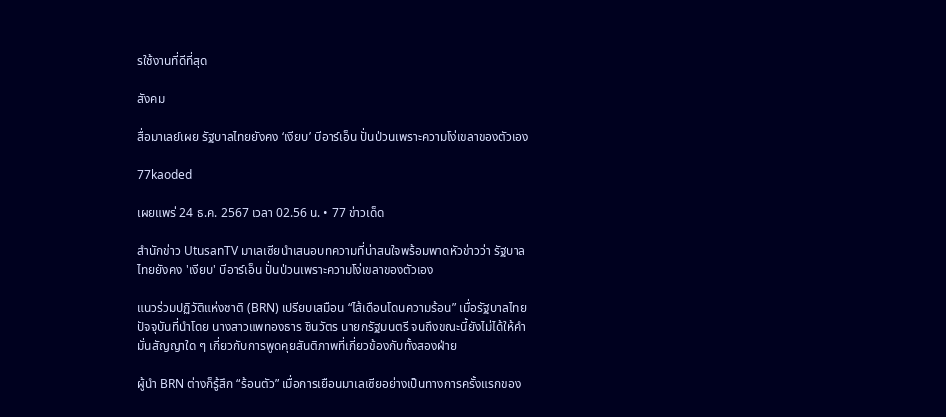รใช้งานที่ดีที่สุด

สังคม

สื่อมาเลย์เผย รัฐบาลไทยยังคง ‘เงียบ’ บีอาร์เอ็น ปั่นป่วนเพราะความโง่เขลาของตัวเอง

77kaoded

เผยแพร่ 24 ธ.ค. 2567 เวลา 02.56 น. • 77 ข่าวเด็ด

สำนักข่าว UtusanTV มาเลเซียนำเสนอบทความที่น่าสนใจพร้อมพาดหัวข่าวว่า รัฐบาลไทยยังคง 'เงียบ' บีอาร์เอ็น ปั่นป่วนเพราะความโง่เขลาของตัวเอง

แนวร่วมปฏิวัติแห่งชาติ (BRN) เปรียบเสมือน “ไส้เดือนโดนความร้อน” เมื่อรัฐบาลไทยปัจจุบันที่นําโดย นางสาวแพทองธาร ชินวัตร นายกรัฐมนตรี จนถึงขณะนี้ยังไม่ได้ให้คํามั่นสัญญาใด ๆ เกี่ยวกับการพูดคุยสันติภาพที่เกี่ยวข้องกับทั้งสองฝ่าย

ผู้นํา BRN ต่างก็รู้สึก “ร้อนตัว” เมื่อการเยือนมาเลเซียอย่างเป็นทางการครั้งแรกของ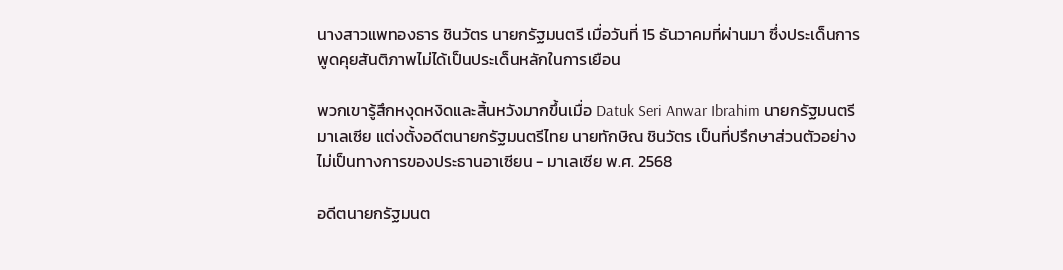นางสาวแพทองธาร ชินวัตร นายกรัฐมนตรี เมื่อวันที่ 15 ธันวาคมที่ผ่านมา ซึ่งประเด็นการพูดคุยสันติภาพไม่ได้เป็นประเด็นหลักในการเยือน

พวกเขารู้สึกหงุดหงิดและสิ้นหวังมากขึ้นเมื่อ Datuk Seri Anwar Ibrahim นายกรัฐมนตรีมาเลเซีย แต่งตั้งอดีตนายกรัฐมนตรีไทย นายทักษิณ ชินวัตร เป็นที่ปรึกษาส่วนตัวอย่างไม่เป็นทางการของประธานอาเซียน - มาเลเซีย พ.ศ. 2568

อดีตนายกรัฐมนต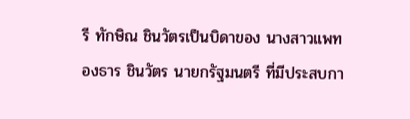รี ทักษิณ ชินวัตรเป็นบิดาของ นางสาวแพทองธาร ชินวัตร นายกรัฐมนตรี ที่มีประสบกา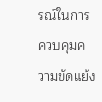รณ์ในการควบคุมความขัดแย้ง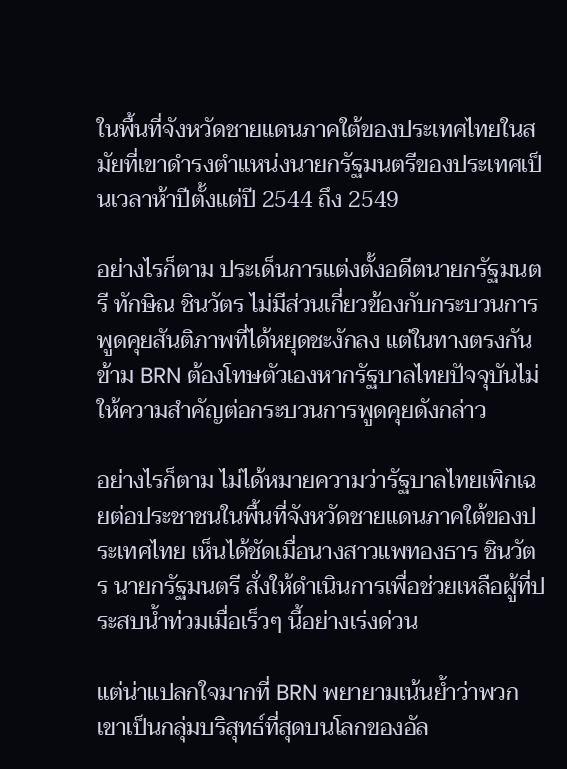ในพื้นที่จังหวัดชายแดนภาคใต้ของประเทศไทยในสมัยที่เขาดำรงตำแหน่งนายกรัฐมนตรีของประเทศเป็นเวลาห้าปีตั้งแต่ปี 2544 ถึง 2549

อย่างไรก็ตาม ประเด็นการแต่งตั้งอดีตนายกรัฐมนตรี ทักษิณ ชินวัตร ไม่มีส่วนเกี่ยวข้องกับกระบวนการพูดคุยสันติภาพที่ได้หยุดชะงักลง แต่ในทางตรงกันข้าม BRN ต้องโทษตัวเองหากรัฐบาลไทยปัจจุบันไม่ให้ความสำคัญต่อกระบวนการพูดคุยดังกล่าว

อย่างไรก็ตาม ไม่ได้หมายความว่ารัฐบาลไทยเพิกเฉยต่อประชาชนในพื้นที่จังหวัดชายแดนภาคใต้ของประเทศไทย เห็นได้ชัดเมื่อนางสาวแพทองธาร ชินวัตร นายกรัฐมนตรี สั่งให้ดำเนินการเพื่อช่วยเหลือผู้ที่ประสบน้ำท่วมเมื่อเร็วๆ นี้อย่างเร่งด่วน

แต่น่าแปลกใจมากที่ BRN พยายามเน้นย้ำว่าพวกเขาเป็นกลุ่มบริสุทธ์ที่สุดบนโลกของอัล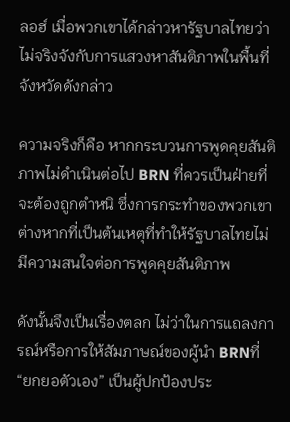ลอฮ์ เมื่อพวกเขาได้กล่าวหารัฐบาลไทยว่าไม่จริงจังกับการแสวงหาสันติภาพในพื้นที่จังหวัดดังกล่าว

ความจริงก็คือ หากกระบวนการพูดคุยสันติภาพไม่ดำเนินต่อไป BRN ที่ควรเป็นฝ่ายที่จะต้องถูกตําหนิ ซึ่งการกระทำของพวกเขาต่างหากที่เป็นต้นเหตุที่ทำให้รัฐบาลไทยไม่มีความสนใจต่อการพูดคุยสันติภาพ

ดังนั้นจึงเป็นเรื่องตลก ไม่ว่าในการแถลงการณ์หรือการให้สัมภาษณ์ของผู้นํา BRNที่ “ยกยอตัวเอง” เป็นผู้ปกป้องประ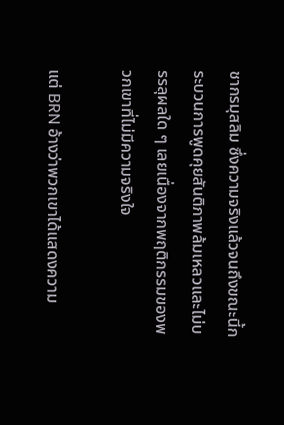ชากรมุสลิม ซึ่งความจริงแล้วจนถึงขณะนี้กระบวนการพูดคุยสันติภาพล้มเหลวและไม่บรรลุผลใด ๆ เลยเนื่องจากพฤติกรรมของพวกเขาที่ไม่มีความจริงใจ

แต่ BRN อ้างว่าพวกเขาได้แสดงความ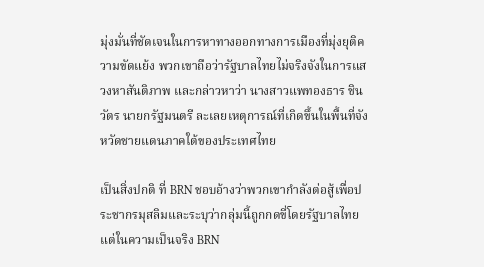มุ่งมั่นที่ชัดเจนในการหาทางออกทางการเมืองที่มุ่งยุติความขัดแย้ง พวกเขาถือว่ารัฐบาลไทยไม่จริงจังในการแสวงหาสันติภาพ และกล่าวหาว่า นางสาวแพทองธาร ชินวัตร นายกรัฐมนตรี ละเลยเหตุการณ์ที่เกิดขึ้นในพื้นที่จังหวัดชายแดนภาคใต้ของประเทศไทย

เป็นสิ่งปกติ ที่ BRN ชอบอ้างว่าพวกเขากําลังต่อสู้เพื่อประชากรมุสลิมและระบุว่ากลุ่มนี้ถูกกดขี่โดยรัฐบาลไทย แต่ในความเป็นจริง BRN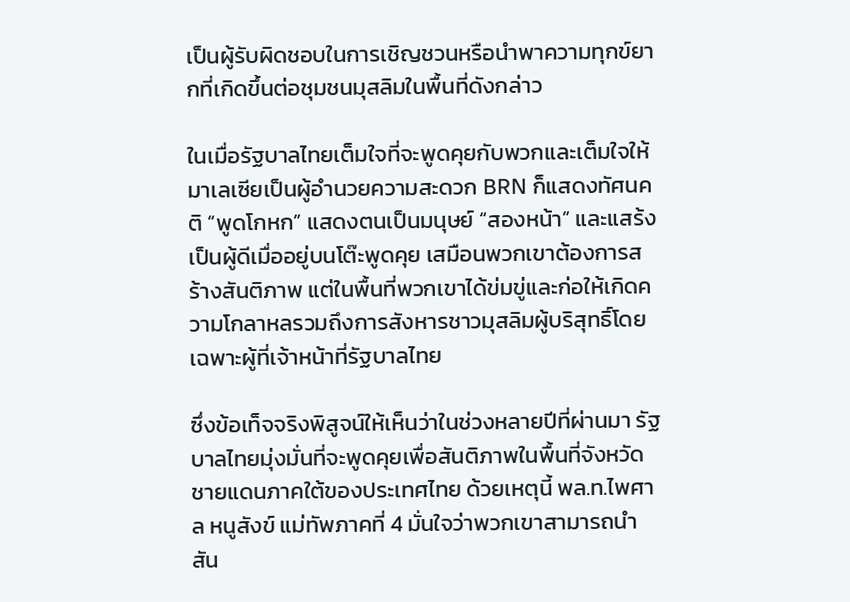เป็นผู้รับผิดชอบในการเชิญชวนหรือนำพาความทุกข์ยากที่เกิดขึ้นต่อชุมชนมุสลิมในพื้นที่ดังกล่าว

ในเมื่อรัฐบาลไทยเต็มใจที่จะพูดคุยกับพวกและเต็มใจให้มาเลเซียเป็นผู้อํานวยความสะดวก BRN ก็แสดงทัศนคติ “พูดโกหก” แสดงตนเป็นมนุษย์ “สองหน้า” และแสร้งเป็นผู้ดีเมื่ออยู่บนโต๊ะพูดคุย เสมือนพวกเขาต้องการสร้างสันติภาพ แต่ในพื้นที่พวกเขาได้ข่มขู่และก่อให้เกิดความโกลาหลรวมถึงการสังหารชาวมุสลิมผู้บริสุทธิ์โดยเฉพาะผู้ที่เจ้าหน้าที่รัฐบาลไทย

ซึ่งข้อเท็จจริงพิสูจน์ให้เห็นว่าในช่วงหลายปีที่ผ่านมา รัฐบาลไทยมุ่งมั่นที่จะพูดคุยเพื่อสันติภาพในพื้นที่จังหวัดชายแดนภาคใต้ของประเทศไทย ด้วยเหตุนี้ พล.ท.ไพศาล หนูสังข์ แม่ทัพภาคที่ 4 มั่นใจว่าพวกเขาสามารถนําสัน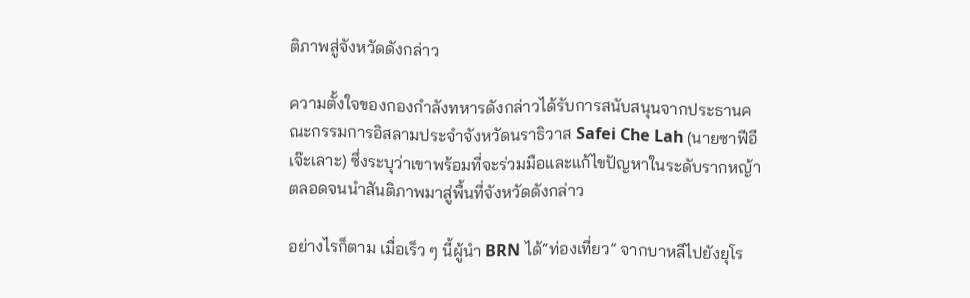ติภาพสู่จังหวัดดังกล่าว

ความตั้งใจของกองกําลังทหารดังกล่าวได้รับการสนับสนุนจากประธานคณะกรรมการอิสลามประจำจังหวัดนราธิวาส Safei Che Lah (นายซาฟีอี เจ๊ะเลาะ) ซึ่งระบุว่าเขาพร้อมที่จะร่วมมือและแก้ไขปัญหาในระดับรากหญ้า ตลอดจนนําสันติภาพมาสู่พื้นที่จังหวัดดังกล่าว

อย่างไรก็ตาม เมื่อเร็ว ๆ นี้ผู้นำ BRN ได้“ท่องเที่ยว” จากบาหลีไปยังยุโร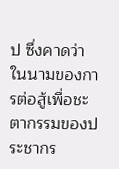ป ซึ่งคาดว่าในนามของการต่อสู้เพื่อชะตากรรมของประชากร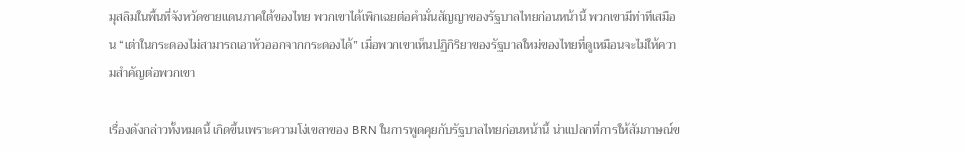มุสลิมในพื้นที่จังหวัดชายแดนภาคใต้ของไทย พวกเขาได้เพิกเฉยต่อคํามั่นสัญญาของรัฐบาลไทยก่อนหน้านี้ พวกเขามีท่าทีเสมือน “เต่าในกระดองไม่สามารถเอาหัวออกจากกระดองได้” เมื่อพวกเขาเห็นปฏิกิริยาของรัฐบาลใหม่ของไทยที่ดูเหมือนจะไม่ให้ความสำคัญต่อพวกเขา

เรื่องดังกล่าวทั้งหมดนี้ เกิดขึ้นเพราะความโง่เขลาของ BRN ในการพูดคุยกับรัฐบาลไทยก่อนหน้านี้ น่าแปลกที่การให้สัมภาษณ์ข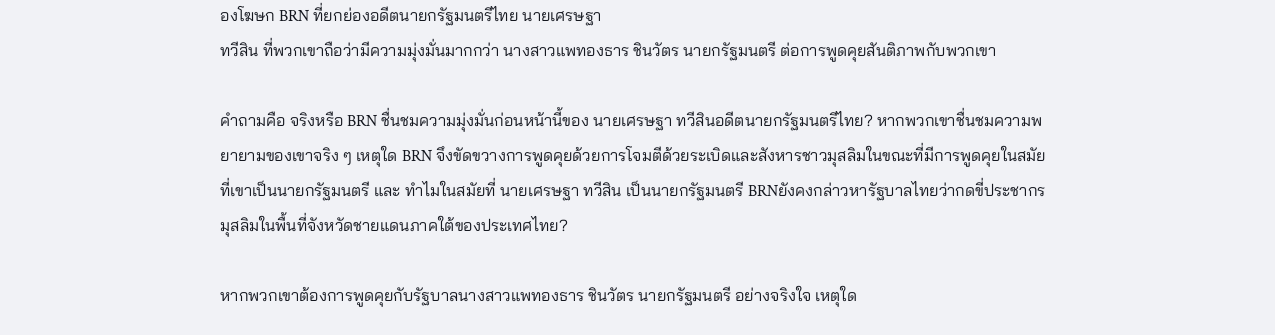องโฆษก BRN ที่ยกย่องอดีตนายกรัฐมนตรีไทย นายเศรษฐา
ทวีสิน ที่พวกเขาถือว่ามีความมุ่งมั่นมากกว่า นางสาวแพทองธาร ชินวัตร นายกรัฐมนตรี ต่อการพูดคุยสันติภาพกับพวกเขา

คำถามคือ จริงหรือ BRN ชื่นชมความมุ่งมั่นก่อนหน้านี้ของ นายเศรษฐา ทวีสินอดีตนายกรัฐมนตรีไทย? หากพวกเขาชื่นชมความพยายามของเขาจริง ๆ เหตุใด BRN จึงขัดขวางการพูดคุยด้วยการโจมตีด้วยระเบิดและสังหารชาวมุสลิมในขณะที่มีการพูดคุยในสมัยที่เขาเป็นนายกรัฐมนตรี และ ทำไมในสมัยที่ นายเศรษฐา ทวีสิน เป็นนายกรัฐมนตรี BRNยังคงกล่าวหารัฐบาลไทยว่ากดขี่ประชากรมุสลิมในพื้นที่จังหวัดชายแดนภาคใต้ของประเทศไทย?

หากพวกเขาต้องการพูดคุยกับรัฐบาลนางสาวแพทองธาร ชินวัตร นายกรัฐมนตรี อย่างจริงใจ เหตุใด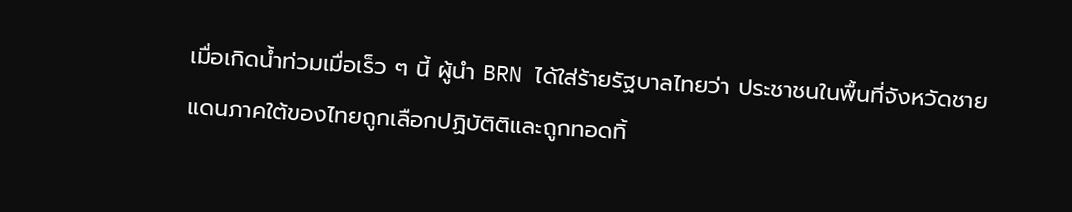เมื่อเกิดน้ำท่วมเมื่อเร็ว ๆ นี้ ผู้นํา BRN ได้ใส่ร้ายรัฐบาลไทยว่า ประชาชนในพื้นที่จังหวัดชายแดนภาคใต้ของไทยถูกเลือกปฏิบัติติและถูกทอดทิ้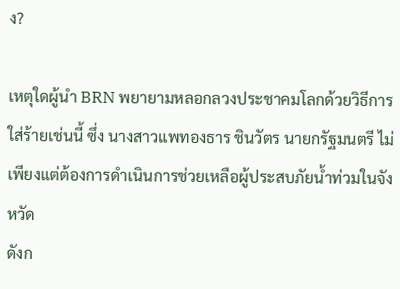ง?

เหตุใดผู้นํา BRN พยายามหลอกลวงประชาคมโลกด้วยวิธีการใส่ร้ายเช่นนี้ ซึ่ง นางสาวแพทองธาร ชินวัตร นายกรัฐมนตรี ไม่เพียงแต่ต้องการดำเนินการช่วยเหลือผู้ประสบภัยน้ำท่วมในจังหวัด
ดังก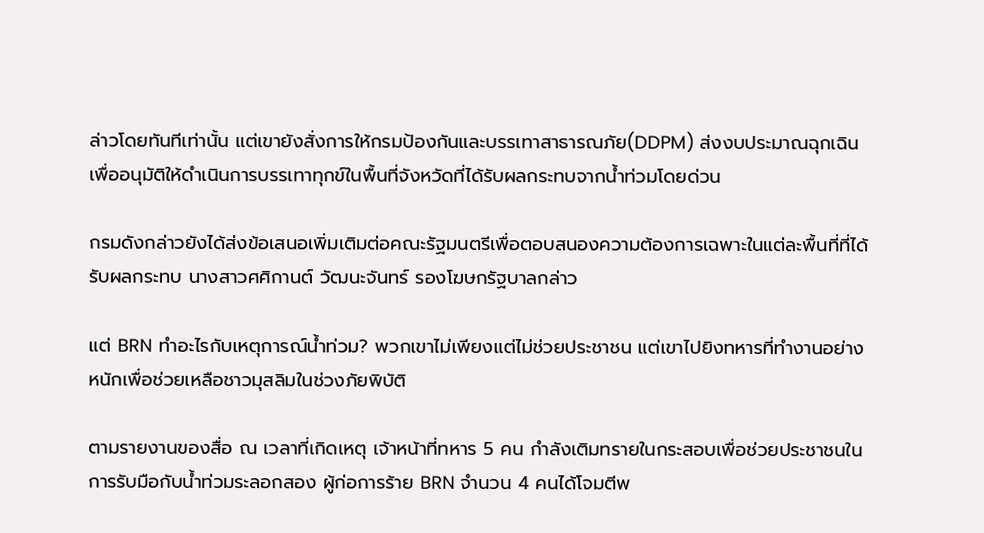ล่าวโดยทันทีเท่านั้น แต่เขายังสั่งการให้กรมป้องกันและบรรเทาสาธารณภัย(DDPM) ส่งงบประมาณฉุกเฉินเพื่ออนุมัติให้ดำเนินการบรรเทาทุกข์ในพื้นที่จังหวัดที่ได้รับผลกระทบจากน้ำท่วมโดยด่วน

กรมดังกล่าวยังได้ส่งข้อเสนอเพิ่มเติมต่อคณะรัฐมนตรีเพื่อตอบสนองความต้องการเฉพาะในแต่ละพื้นที่ที่ได้รับผลกระทบ นางสาวศศิกานต์ วัฒนะจันทร์ รองโฆษกรัฐบาลกล่าว

แต่ BRN ทำอะไรกับเหตุการณ์น้ำท่วม? พวกเขาไม่เพียงแต่ไม่ช่วยประชาชน แต่เขาไปยิงทหารที่ทำงานอย่างหนักเพื่อช่วยเหลือชาวมุสลิมในช่วงภัยพิบัติ

ตามรายงานของสื่อ ณ เวลาที่เกิดเหตุ เจ้าหน้าที่ทหาร 5 คน กําลังเติมทรายในกระสอบเพื่อช่วยประชาชนในการรับมือกับน้ำท่วมระลอกสอง ผู้ก่อการร้าย BRN จำนวน 4 คนได้โจมตีพ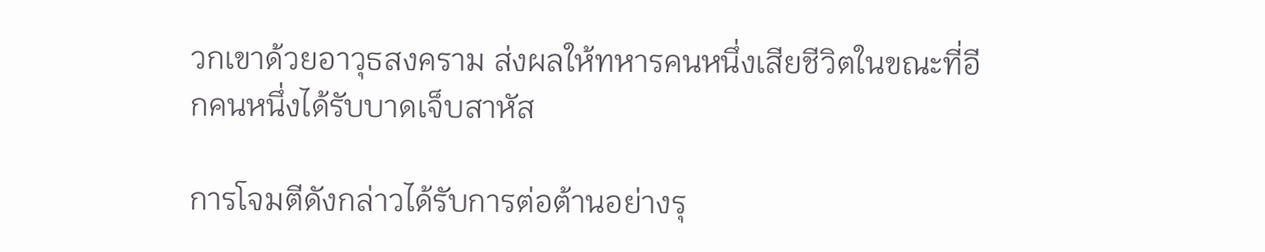วกเขาด้วยอาวุธสงคราม ส่งผลให้ทหารคนหนึ่งเสียชีวิตในขณะที่อีกคนหนึ่งได้รับบาดเจ็บสาหัส

การโจมตีดังกล่าวได้รับการต่อต้านอย่างรุ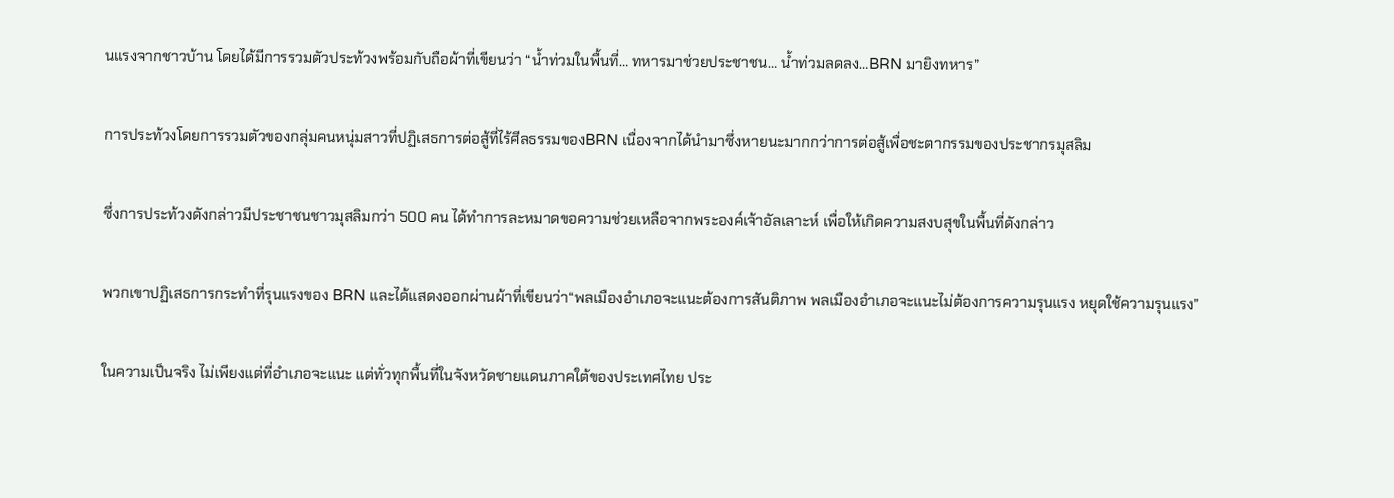นแรงจากชาวบ้าน โดยได้มีการรวมตัวประท้วงพร้อมกับถือผ้าที่เขียนว่า “น้ำท่วมในพื้นที่… ทหารมาช่วยประชาชน… น้ำท่วมลดลง…BRN มายิงทหาร”

การประท้วงโดยการรวมตัวของกลุ่มคนหนุ่มสาวที่ปฏิเสธการต่อสู้ที่ไร้ศีลธรรมของBRN เนื่องจากได้นํามาซึ่งหายนะมากกว่าการต่อสู้เพื่อชะตากรรมของประชากรมุสลิม

ซึ่งการประท้วงดังกล่าวมีประชาชนชาวมุสลิมกว่า 500 คน ได้ทำการละหมาดขอความช่วยเหลือจากพระองค์เจ้าอัลเลาะห์ เพื่อให้เกิดความสงบสุขในพื้นที่ดังกล่าว

พวกเขาปฏิเสธการกระทำที่รุนแรงของ BRN และได้แสดงออกผ่านผ้าที่เขียนว่า“พลเมืองอำเภอจะแนะต้องการสันติภาพ พลเมืองอำเภอจะแนะไม่ต้องการความรุนแรง หยุดใช้ความรุนแรง”

ในความเป็นจริง ไม่เพียงแต่ที่อำเภอจะแนะ แต่ทั่วทุกพื้นที่ในจังหวัดชายแดนภาคใต้ของประเทศไทย ประ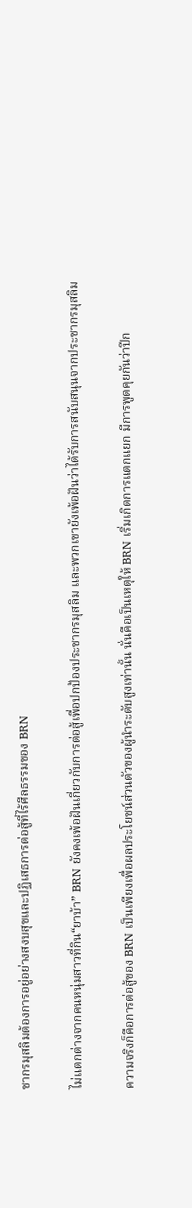ชากรมุสลิมต้องการอยู่อย่างสงบสุขและปฏิเสธการต่อสู้ที่ไร้ศีลธรรมของ BRN

ไม่แตกต่างจากคนหนุ่มสาวที่กิน“ยาบ้า” BRN ยังคงเพ้อฝันเกี่ยวกับการต่อสู้เพื่อปกป้องประชากรมุสลิม และพวกเขายังเพ้อฝันว่าได้รับการสนับสนุนจากประชากรมุสลิม

ความจริงก็คือการต่อสู้ของ BRN เป็นเพียงเพื่อผลประโยชน์ส่วนตัวของผู้นําระดับสูงเท่านั้น นั่นคือเป็นเหตุให้ BRN เริ่มเกิดการแตกแยก มีการพูดคุยกันว่าปีก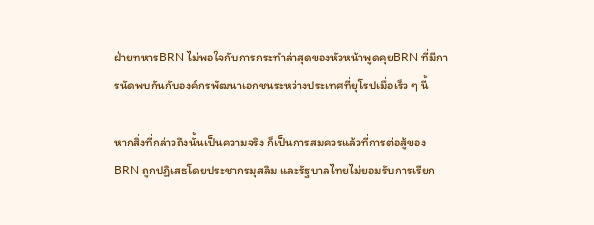ฝ่ายทหารBRN ไม่พอใจกับการกระทำล่าสุดของหัวหน้าพูดคุยBRN ที่มีการนัดพบกันกับองค์กรพัฒนาเอกชนระหว่างประเทศที่ยุโรปเมื่อเร็ว ๆ นี้

หากสิ่งที่กล่าวถึงนั้นเป็นความจริง ก็เป็นการสมควรแล้วที่การต่อสู้ของ BRN ถูกปฏิเสธโดยประชากรมุสลิม และรัฐบาลไทยไม่ยอมรับการเรียก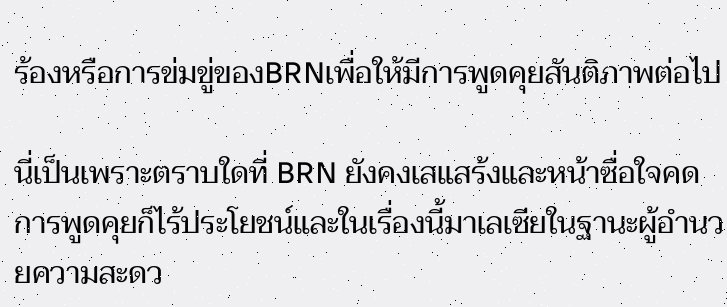ร้องหรือการข่มขู่ของBRNเพื่อให้มีการพูดคุยสันติภาพต่อไป

นี่เป็นเพราะตราบใดที่ BRN ยังคงเสแสร้งและหน้าซื่อใจคด การพูดคุยก็ไร้ประโยชน์และในเรื่องนี้มาเลเซียในฐานะผู้อํานวยความสะดว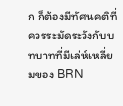ก ก็ต้องมีทัศนคติที่ควรระมัดระวังกับบทบาทที่มีเล่ห์เหลี่ยมของ BRN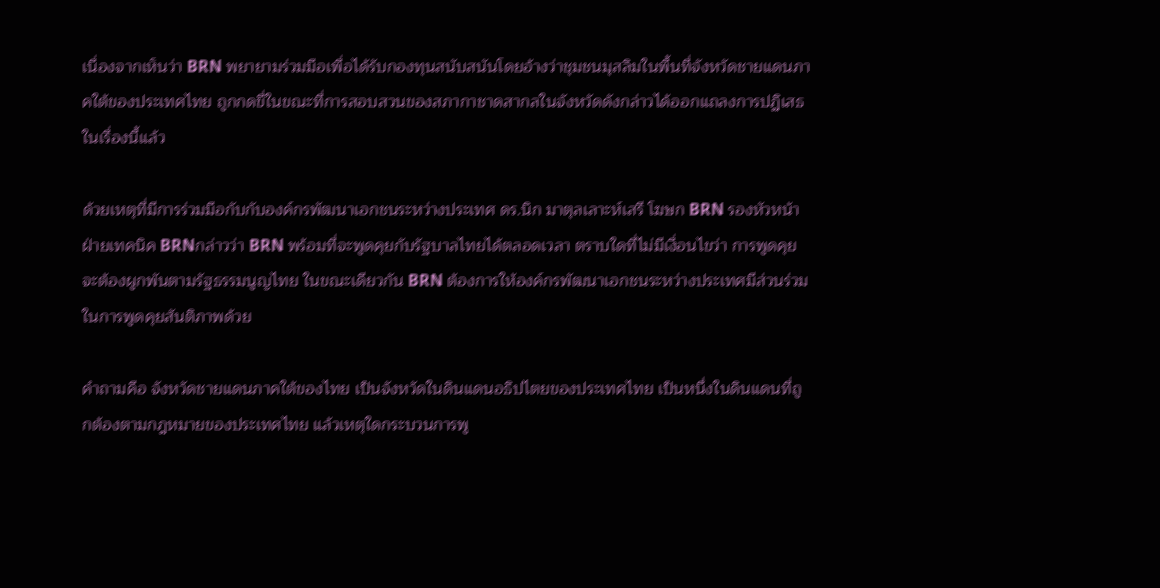เนื่องจากเห็นว่า BRN พยายามร่วมมือเพื่อได้รับกองทุนสนับสนันโดยอ้างว่าชุมชนมุสลิมในพื้นที่จังหวัดชายแดนภาคใต้ของประเทศไทย ถูกกดขี่ในขณะที่การสอบสวนของสภากาชาดสากลในจังหวัดดังกล่าวได้ออกแถลงการปฏิเสธในเรื่องนี้แล้ว

ด้วยเหตุที่มีการร่วมมือกับกับองค์กรพัฒนาเอกชนระหว่างประเทศ ดร.นิก มาตุลเลาะห์เสรี โฆษก BRN รองหัวหน้าฝ่ายเทคนิค BRNกล่าวว่า BRN พร้อมที่จะพูดคุยกับรัฐบาลไทยได้ตลอดเวลา ตราบใดที่ไม่มีเงื่อนไขว่า การพูดคุยจะต้องผูกพันตามรัฐธรรมนูญไทย ในขณะเดียวกัน BRN ต้องการให้องค์กรพัฒนาเอกชนระหว่างประเทศมีส่วนร่วมในการพูดคุยสันติภาพด้วย

คำถามคือ จังหวัดชายแดนภาคใต้ของไทย เป็นจังหวัดในดินแดนอธิปไตยของประเทศไทย เป็นหนึ่งในดินแดนที่ถูกต้องตามกฎหมายของประเทศไทย แล้วเหตุใดกระบวนการพู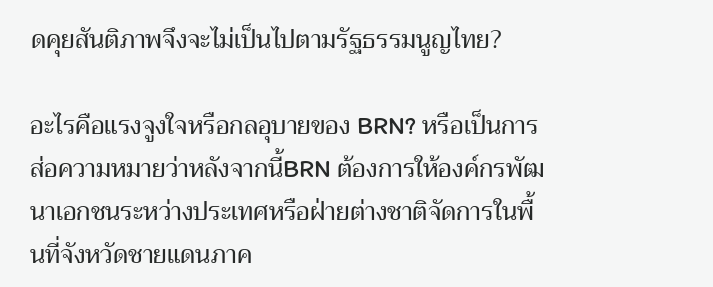ดคุยสันติภาพจึงจะไม่เป็นไปตามรัฐธรรมนูญไทย?

อะไรคือแรงจูงใจหรือกลอุบายของ BRN? หรือเป็นการส่อความหมายว่าหลังจากนี้BRN ต้องการให้องค์กรพัฒนาเอกชนระหว่างประเทศหรือฝ่ายต่างชาติจัดการในพื้นที่จังหวัดชายแดนภาค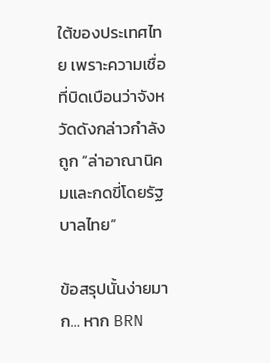ใต้ของประเทศไทย เพราะความเชื่อที่บิดเบือนว่าจังหวัดดังกล่าวกําลังถูก “ล่าอาณานิคมและกดขี่โดยรัฐบาลไทย”

ข้อสรุปนั้นง่ายมาก… หาก BRN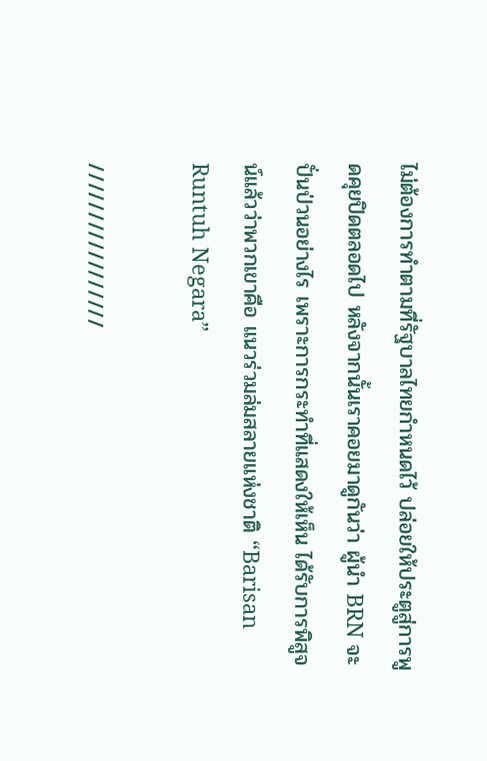ไม่ต้องการทำตามที่รัฐบาลไทยกำหนดไว้ ปล่อยให้ประตูสู่การพูดคุยปิดตลอดไป หลังจากนั้นเราคอยมาดูกันว่า ผู้นํา BRN จะปั่นป่วนอย่างไร เพราะการกระทำที่แสดงให้เห็น ได้รับการพิสูจน์แล้วว่าพวกเขาคือ แนวร่วมล่มสลายแห่งชาติ “Barisan Runtuh Negara”

/////////////////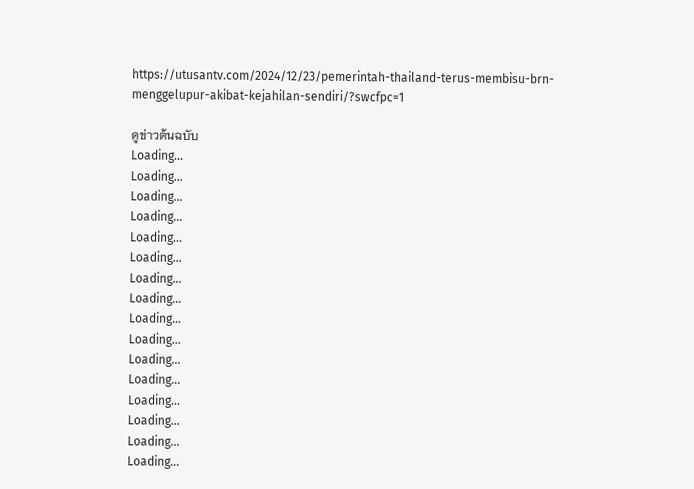https://utusantv.com/2024/12/23/pemerintah-thailand-terus-membisu-brn-menggelupur-akibat-kejahilan-sendiri/?swcfpc=1

ดูข่าวต้นฉบับ
Loading...
Loading...
Loading...
Loading...
Loading...
Loading...
Loading...
Loading...
Loading...
Loading...
Loading...
Loading...
Loading...
Loading...
Loading...
Loading...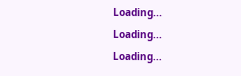Loading...
Loading...
Loading...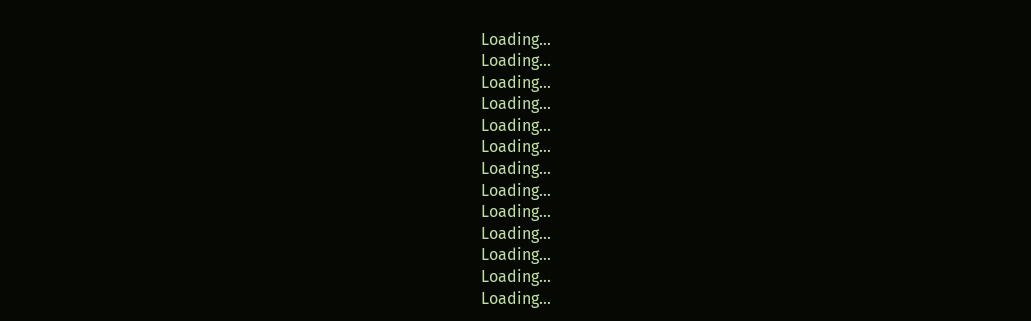Loading...
Loading...
Loading...
Loading...
Loading...
Loading...
Loading...
Loading...
Loading...
Loading...
Loading...
Loading...
Loading...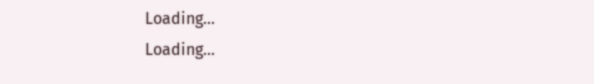Loading...
Loading...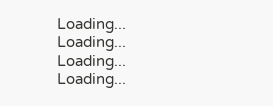Loading...
Loading...
Loading...
Loading...